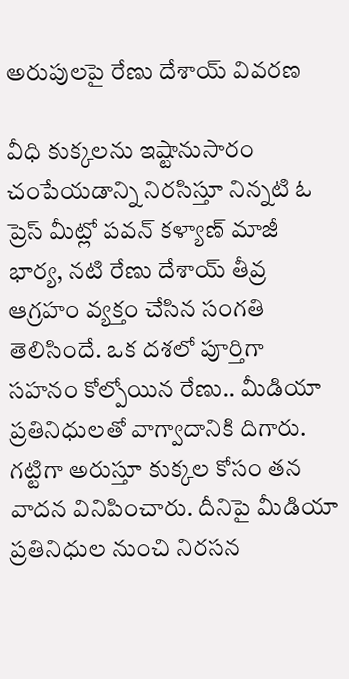అరుపులపై రేణు దేశాయ్ వివరణ

వీధి కుక్కలను ఇష్టానుసారం చంపేయడాన్ని నిరసిస్తూ నిన్నటి ఓ ప్రెస్ మీట్లో పవన్ కళ్యాణ్ మాజీ భార్య, నటి రేణు దేశాయ్ తీవ్ర ఆగ్రహం వ్యక్తం చేసిన సంగతి తెలిసిందే. ఒక దశలో పూర్తిగా సహనం కోల్పోయిన రేణు.. మీడియా ప్రతినిధులతో వాగ్వాదానికి దిగారు. గట్టిగా అరుస్తూ కుక్కల కోసం తన వాదన వినిపించారు. దీనిపై మీడియా ప్రతినిధుల నుంచి నిరసన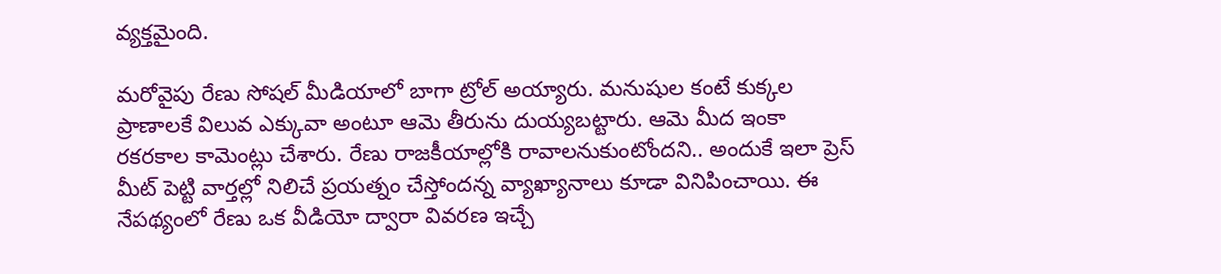వ్యక్తమైంది.

మరోవైపు రేణు సోషల్ మీడియాలో బాగా ట్రోల్ అయ్యారు. మనుషుల కంటే కుక్కల ప్రాణాలకే విలువ ఎక్కువా అంటూ ఆమె తీరును దుయ్యబట్టారు. ఆమె మీద ఇంకా రకరకాల కామెంట్లు చేశారు. రేణు రాజకీయాల్లోకి రావాలనుకుంటోందని.. అందుకే ఇలా ప్రెస్ మీట్ పెట్టి వార్తల్లో నిలిచే ప్రయత్నం చేస్తోందన్న వ్యాఖ్యానాలు కూడా వినిపించాయి. ఈ నేపథ్యంలో రేణు ఒక వీడియో ద్వారా వివరణ ఇచ్చే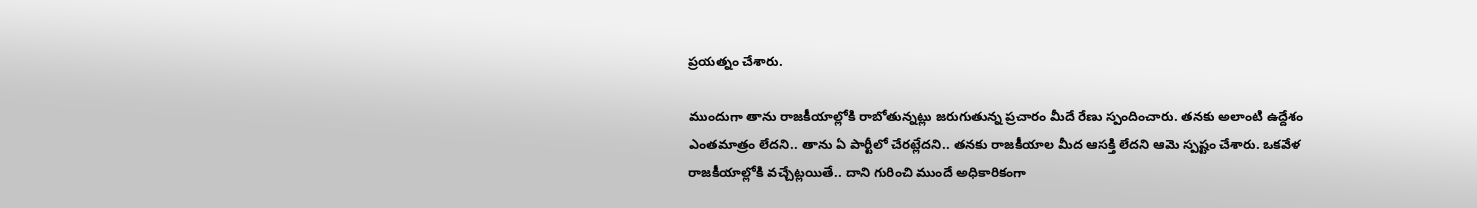ప్రయత్నం చేశారు.

ముందుగా తాను రాజకీయాల్లోకి రాబోతున్నట్లు జరుగుతున్న ప్రచారం మీదే రేణు స్పందించారు. తనకు అలాంటి ఉద్దేశం ఎంతమాత్రం లేదని.. తాను ఏ పార్టీలో చేరట్లేదని.. తనకు రాజకీయాల మీద ఆసక్తి లేదని ఆమె స్పష్టం చేశారు. ఒకవేళ రాజకీయాల్లోకి వచ్చేట్లయితే.. దాని గురించి ముందే అధికారికంగా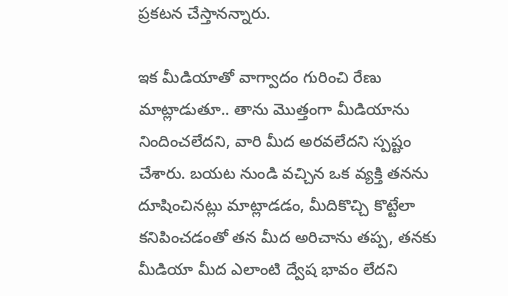ప్రకటన చేస్తానన్నారు.

ఇక మీడియాతో వాగ్వాదం గురించి రేణు మాట్లాడుతూ.. తాను మొత్తంగా మీడియాను నిందించలేదని, వారి మీద అరవలేదని స్పష్టం చేశారు. బయట నుండి వచ్చిన ఒక వ్యక్తి తనను దూషించినట్లు మాట్లాడడం, మీదికొచ్చి కొట్టేలా కనిపించడంతో తన మీద అరిచాను తప్ప, తనకు మీడియా మీద ఎలాంటి ద్వేష భావం లేదని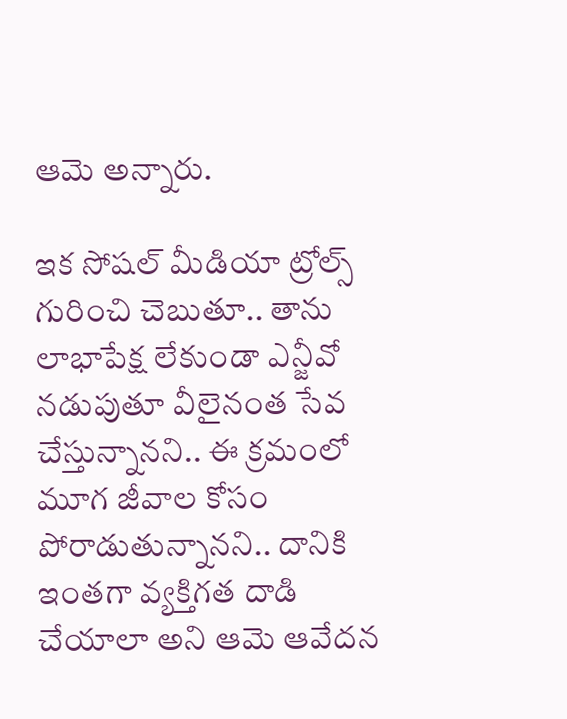ఆమె అన్నారు.

ఇక సోషల్ మీడియా ట్రోల్స్ గురించి చెబుతూ.. తాను లాభాపేక్ష లేకుండా ఎన్జీవో నడుపుతూ వీలైనంత సేవ చేస్తున్నానని.. ఈ క్రమంలో మూగ జీవాల కోసం పోరాడుతున్నానని.. దానికి ఇంతగా వ్యక్తిగత దాడి చేయాలా అని ఆమె ఆవేదన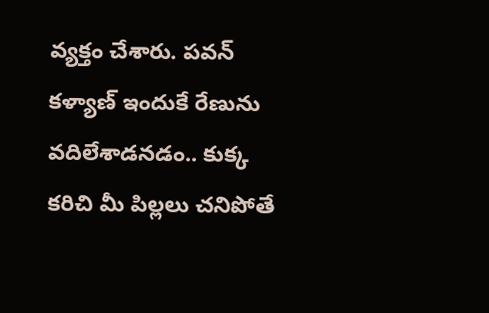వ్యక్తం చేశారు. పవన్ కళ్యాణ్ ఇందుకే రేణును వదిలేశాడనడం.. కుక్క కరిచి మీ పిల్లలు చనిపోతే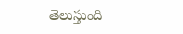తెలుస్తుంది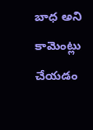బాధ అని కామెంట్లు చేయడం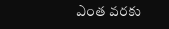ఎంత వరకు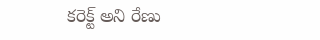కరెక్ట్ అని రేణు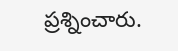ప్రశ్నించారు.